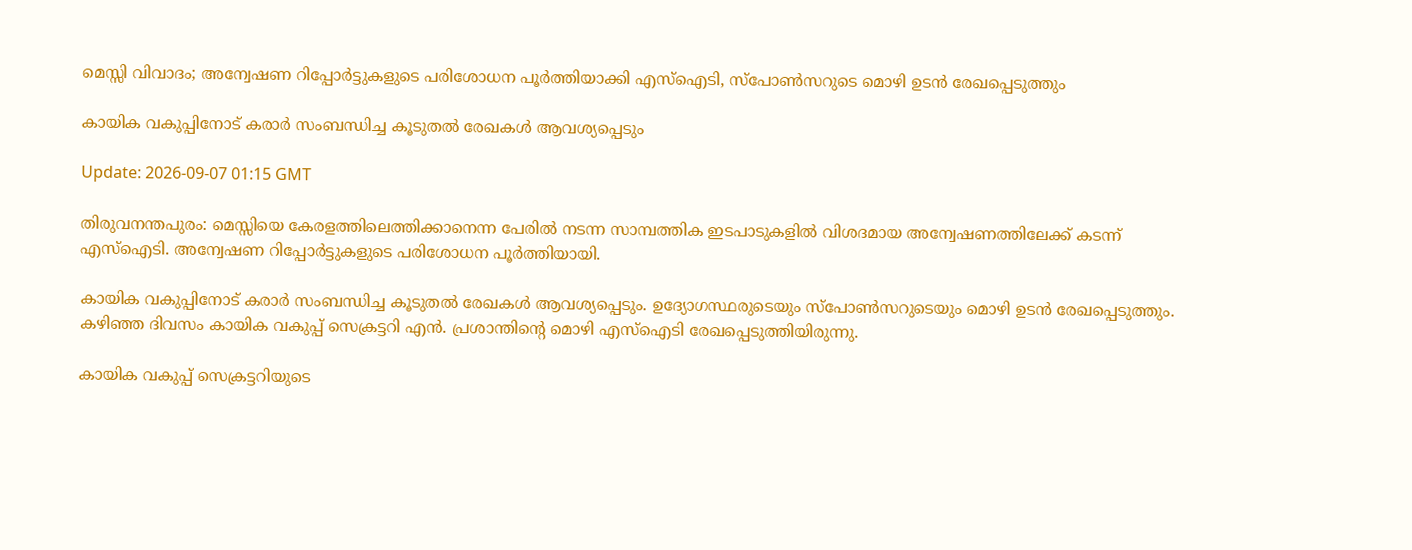മെസ്സി വിവാദം; അന്വേഷണ റിപ്പോര്‍ട്ടുകളുടെ പരിശോധന പൂര്‍ത്തിയാക്കി എസ്‌ഐടി, സ്‌പോണ്‍സറുടെ മൊഴി ഉടന്‍ രേഖപ്പെടുത്തും

കായിക വകുപ്പിനോട് കരാര്‍ സംബന്ധിച്ച കൂടുതല്‍ രേഖകള്‍ ആവശ്യപ്പെടും

Update: 2026-09-07 01:15 GMT

തിരുവനന്തപുരം: മെസ്സിയെ കേരളത്തിലെത്തിക്കാനെന്ന പേരില്‍ നടന്ന സാമ്പത്തിക ഇടപാടുകളില്‍ വിശദമായ അന്വേഷണത്തിലേക്ക് കടന്ന് എസ്‌ഐടി. അന്വേഷണ റിപ്പോര്‍ട്ടുകളുടെ പരിശോധന പൂര്‍ത്തിയായി.

കായിക വകുപ്പിനോട് കരാര്‍ സംബന്ധിച്ച കൂടുതല്‍ രേഖകള്‍ ആവശ്യപ്പെടും. ഉദ്യോഗസ്ഥരുടെയും സ്‌പോണ്‍സറുടെയും മൊഴി ഉടന്‍ രേഖപ്പെടുത്തും. കഴിഞ്ഞ ദിവസം കായിക വകുപ്പ് സെക്രട്ടറി എന്‍. പ്രശാന്തിന്റെ മൊഴി എസ്‌ഐടി രേഖപ്പെടുത്തിയിരുന്നു.

കായിക വകുപ്പ് സെക്രട്ടറിയുടെ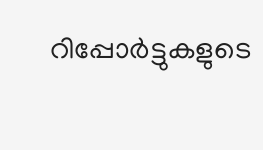റിപ്പോര്‍ട്ടുകളുടെ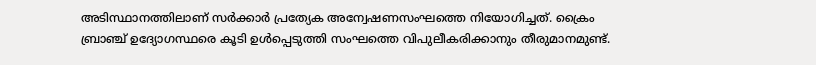അടിസ്ഥാനത്തിലാണ് സര്‍ക്കാര്‍ പ്രത്യേക അന്വേഷണസംഘത്തെ നിയോഗിച്ചത്. ക്രൈം ബ്രാഞ്ച് ഉദ്യോഗസ്ഥരെ കൂടി ഉള്‍പ്പെടുത്തി സംഘത്തെ വിപുലീകരിക്കാനും തീരുമാനമുണ്ട്.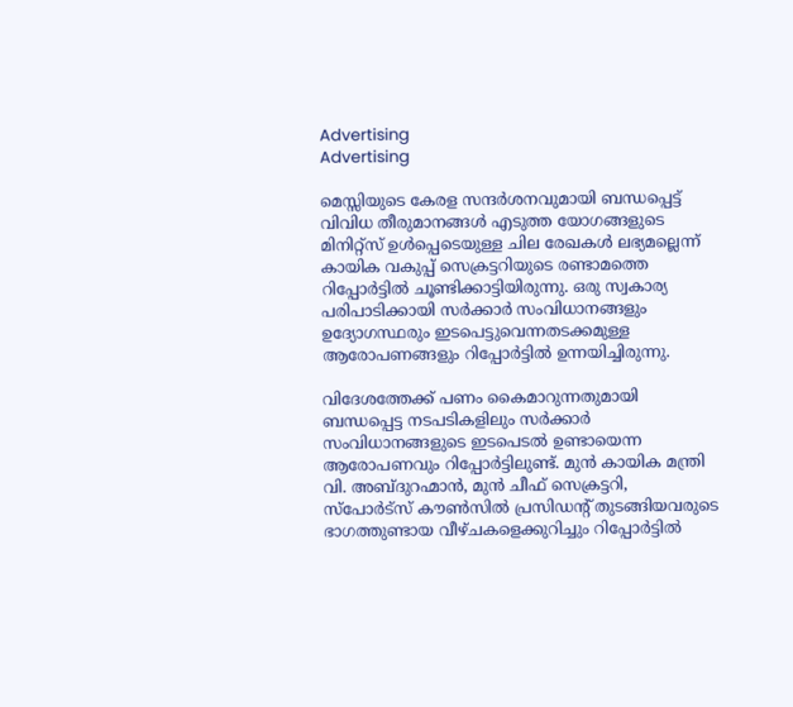Advertising
Advertising

മെസ്സിയുടെ കേരള സന്ദര്‍ശനവുമായി ബന്ധപ്പെട്ട് വിവിധ തീരുമാനങ്ങള്‍ എടുത്ത യോഗങ്ങളുടെ മിനിറ്റ്‌സ് ഉള്‍പ്പെടെയുള്ള ചില രേഖകള്‍ ലഭ്യമല്ലെന്ന് കായിക വകുപ്പ് സെക്രട്ടറിയുടെ രണ്ടാമത്തെ റിപ്പോര്‍ട്ടില്‍ ചൂണ്ടിക്കാട്ടിയിരുന്നു. ഒരു സ്വകാര്യ പരിപാടിക്കായി സര്‍ക്കാര്‍ സംവിധാനങ്ങളും ഉദ്യോഗസ്ഥരും ഇടപെട്ടുവെന്നതടക്കമുള്ള ആരോപണങ്ങളും റിപ്പോര്‍ട്ടില്‍ ഉന്നയിച്ചിരുന്നു.

വിദേശത്തേക്ക് പണം കൈമാറുന്നതുമായി ബന്ധപ്പെട്ട നടപടികളിലും സര്‍ക്കാര്‍ സംവിധാനങ്ങളുടെ ഇടപെടല്‍ ഉണ്ടായെന്ന ആരോപണവും റിപ്പോര്‍ട്ടിലുണ്ട്. മുന്‍ കായിക മന്ത്രി വി. അബ്ദുറഹ്മാന്‍, മുന്‍ ചീഫ് സെക്രട്ടറി, സ്‌പോര്‍ട്‌സ് കൗണ്‍സില്‍ പ്രസിഡന്റ് തുടങ്ങിയവരുടെ ഭാഗത്തുണ്ടായ വീഴ്ചകളെക്കുറിച്ചും റിപ്പോര്‍ട്ടില്‍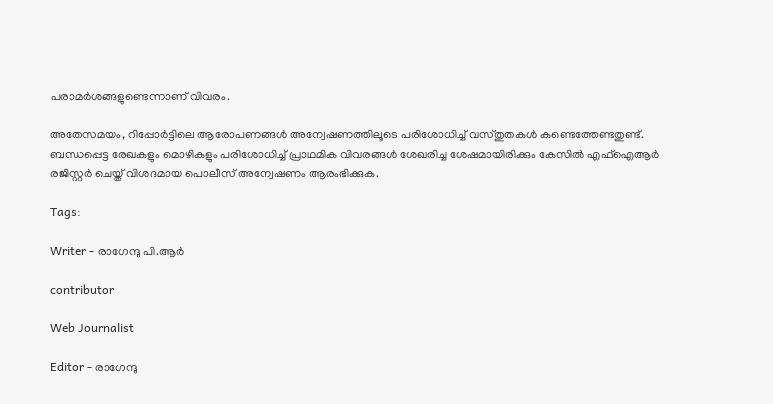പരാമര്‍ശങ്ങളുണ്ടെന്നാണ് വിവരം.

അതേസമയം, റിപ്പോര്‍ട്ടിലെ ആരോപണങ്ങള്‍ അന്വേഷണത്തിലൂടെ പരിശോധിച്ച് വസ്തുതകള്‍ കണ്ടെത്തേണ്ടതുണ്ട്. ബന്ധപ്പെട്ട രേഖകളും മൊഴികളും പരിശോധിച്ച് പ്രാഥമിക വിവരങ്ങള്‍ ശേഖരിച്ച ശേഷമായിരിക്കും കേസില്‍ എഫ്‌ഐആര്‍ രജിസ്റ്റര്‍ ചെയ്ത് വിശദമായ പൊലീസ് അന്വേഷണം ആരംഭിക്കുക.

Tags:

Writer - രാഗേന്ദു പി.ആർ

contributor

Web Journalist

Editor - രാഗേന്ദു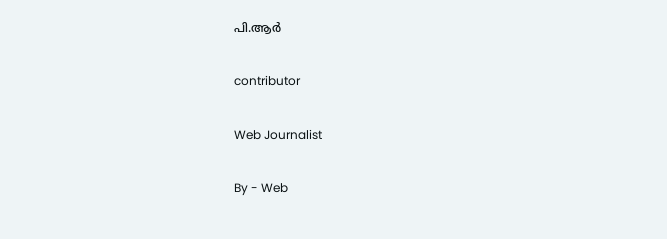പി.ആർ

contributor

Web Journalist

By - Web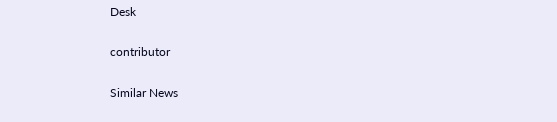Desk

contributor

Similar News